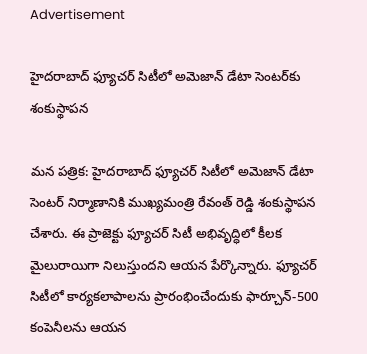Advertisement

హైదరాబాద్ ఫ్యూచర్ సిటీలో అమెజాన్ డేటా సెంటర్‌కు శంకుస్థాపన

మన పత్రిక: హైదరాబాద్ ఫ్యూచర్ సిటీలో అమెజాన్ డేటా సెంటర్ నిర్మాణానికి ముఖ్యమంత్రి రేవంత్ రెడ్డి శంకుస్థాపన చేశారు. ఈ ప్రాజెక్టు ఫ్యూచర్ సిటీ అభివృద్ధిలో కీలక మైలురాయిగా నిలుస్తుందని ఆయన పేర్కొన్నారు. ఫ్యూచర్ సిటీలో కార్యకలాపాలను ప్రారంభించేందుకు ఫార్చూన్-500 కంపెనీలను ఆయన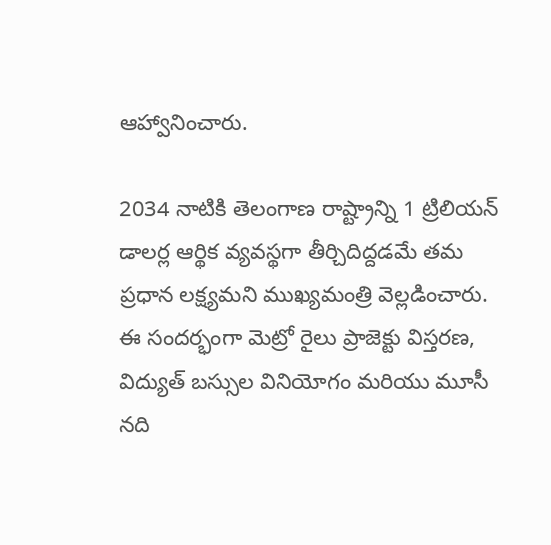ఆహ్వానించారు.

2034 నాటికి తెలంగాణ రాష్ట్రాన్ని 1 ట్రిలియన్ డాలర్ల ఆర్థిక వ్యవస్థగా తీర్చిదిద్దడమే తమ ప్రధాన లక్ష్యమని ముఖ్యమంత్రి వెల్లడించారు. ఈ సందర్భంగా మెట్రో రైలు ప్రాజెక్టు విస్తరణ, విద్యుత్ బస్సుల వినియోగం మరియు మూసీ నది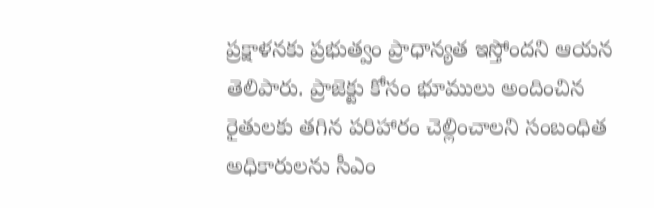ప్రక్షాళనకు ప్రభుత్వం ప్రాధాన్యత ఇస్తోందని ఆయన తెలిపారు. ప్రాజెక్టు కోసం భూములు అందించిన రైతులకు తగిన పరిహారం చెల్లించాలని సంబంధిత అధికారులను సీఎం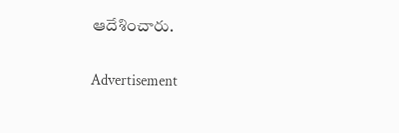ఆదేశించారు.

Advertisement